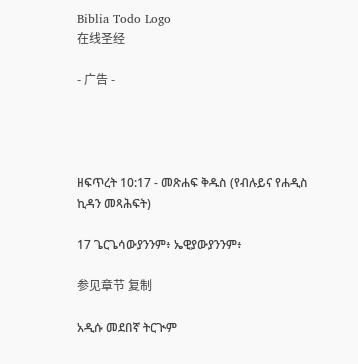Biblia Todo Logo
在线圣经

- 广告 -




ዘፍጥረት 10:17 - መጽሐፍ ቅዱስ (የብሉይና የሐዲስ ኪዳን መጻሕፍት)

17 ጌርጌሳውያንንም፥ ኤዊያውያንንም፥

参见章节 复制

አዲሱ መደበኛ ትርጒም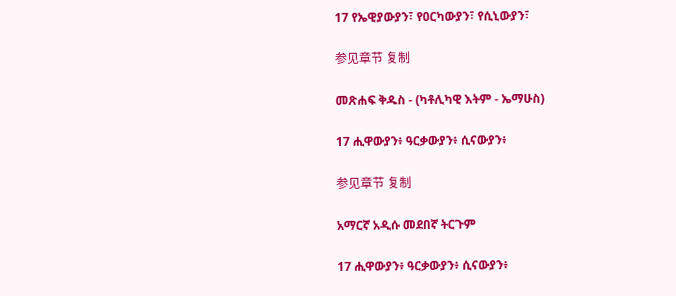17 የኤዊያውያን፣ የዐርካውያን፣ የሲኒውያን፣

参见章节 复制

መጽሐፍ ቅዱስ - (ካቶሊካዊ እትም - ኤማሁስ)

17 ሒዋውያን፥ ዓርቃውያን፥ ሲናውያን፥

参见章节 复制

አማርኛ አዲሱ መደበኛ ትርጉም

17 ሒዋውያን፥ ዓርቃውያን፥ ሲናውያን፥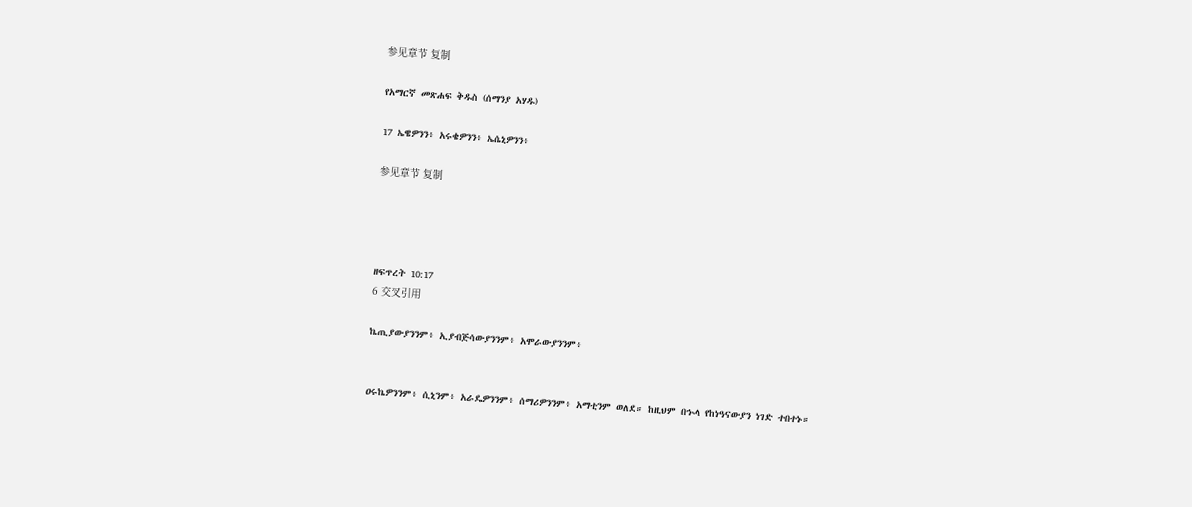参见章节 复制

የአማርኛ መጽሐፍ ቅዱስ (ሰማንያ አሃዱ)

17 ኤዌዎንን፥ አሩቄዎንን፥ ኤሴኒዎንን፥

参见章节 复制




ዘፍጥረት 10:17
6 交叉引用

ኬጢያውያንንም፥ ኢያብጅሳውያንንም፥ አሞራውያንንም፥


ዐሩኬዎንንም፥ ሲኒንም፥ አራዴዎንንም፥ ሰማሪዎንንም፥ አማቲንም ወለደ። ከዚህም በኍላ የከነዓናውያን ነገድ ተበተኑ።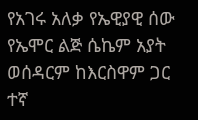የአገሩ አለቃ የኤዊያዊ ሰው የኤሞር ልጅ ሴኬም አያት ወሰዳርም ከእርስዋም ጋር ተኛ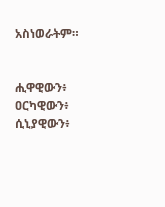አስነወራትም።


ሒዋዊውን፥ ዐርካዊውን፥ ሲኒያዊውን፥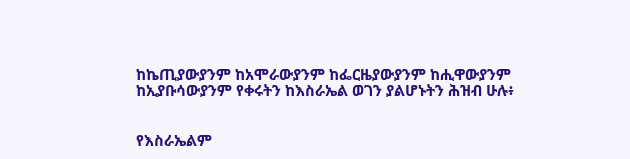ከኬጢያውያንም ከአሞራውያንም ከፌርዜያውያንም ከሒዋውያንም ከኢያቡሳውያንም የቀሩትን ከእስራኤል ወገን ያልሆኑትን ሕዝብ ሁሉ፥


የእስራኤልም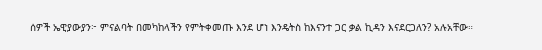ሰዎች ኤዊያውያን፦ ምናልባት በመካከላችን የምትቀመጡ እንደ ሆነ እንዴትስ ከእናንተ ጋር ቃል ኪዳን እናደርጋለን? አሉአቸው።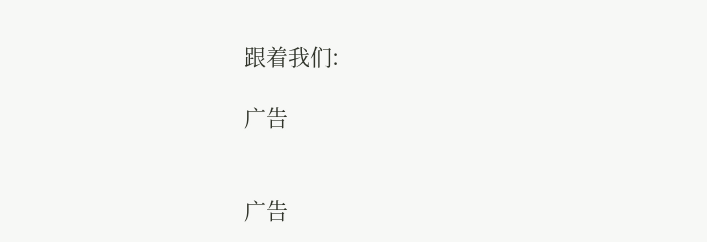跟着我们:

广告


广告